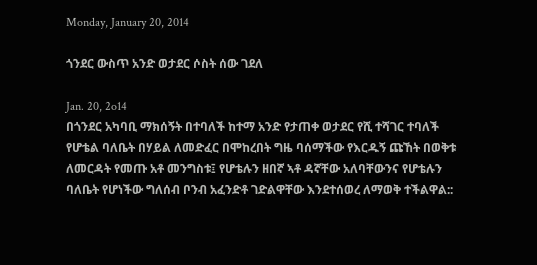Monday, January 20, 2014

ጎንደር ውስጥ አንድ ወታደር ሶስት ሰው ገደለ

Jan. 20, 2o14
በጎንደር አካባቢ ማክሰኝት በተባለች ከተማ አንድ የታጠቀ ወታደር የሺ ተሻገር ተባለች የሆቴል ባለቤት በሃይል ለመድፈር በሞከረበት ግዜ ባሰማችው የእርዱኝ ጩኸት በወቅቱ ለመርዳት የመጡ አቶ መንግስቱ፤ የሆቴሉን ዘበኛ ኣቶ ዳኛቸው አለባቸውንና የሆቴሉን ባለቤት የሆነችው ግለሰብ ቦንብ አፈንድቶ ገድልዋቸው እንደተሰወረ ለማወቅ ተችልዋል::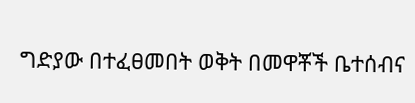ግድያው በተፈፀመበት ወቅት በመዋቾች ቤተሰብና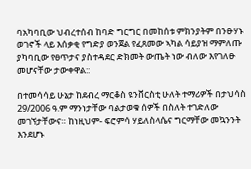ባአካባቢው ህብረተሰብ ከባድ ግርግር በመከሰቱ ምክንያትም በንፁሃኑ ወገኖች ላይ እሰቃቂ የግድያ ወንጀል የፈጸመው ኣካል ሳይያዝ ማምለጡ ያካባቢው የፀጥታና ያስተዳደር ድክመት ውጤት ነው ብለው እየገለፁ መሆናቸው ታውቀዋል::

በተመሳሳይ ሁኔታ ከደብረ ማርቆስ ዩንቨርስቲ ሁለት ተማሪዎች በታህሳስ 29/2006 ዓ.ም ማንነታቸው ባልታወቁ ሰዎች በስለት ተገድለው መገኘታቸውና። ከነዚህም- ፍሮምሳ ሃይለስላሴና ግርማቸው መኳንንት እንደሆኑ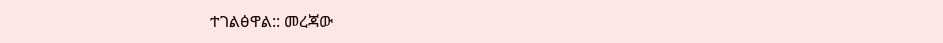ተገልፅዋል:: መረጃው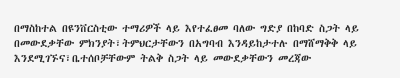በማስከተል በዩንቨርስቲው ተማሪዎች ላይ እየተፈፀመ ባለው ግድያ በከባድ ስጋት ላይ በመውደቃቸው ምክንያት፣ትምህርታቸውን በአግባብ እንዳይከታተሉ በማሸማቅቅ ላይ እንደሚገኙና፣ቤተሰቦቻቸውም ትልቅ ስጋት ላይ መውደቃቸውን መረጃው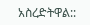አስረድትዋል::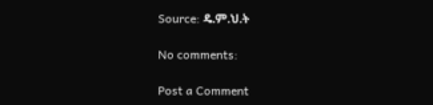Source: ዴ.ም.ህ.ት

No comments:

Post a Comment